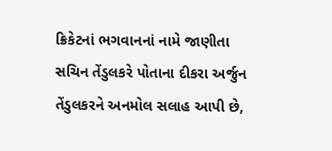ક્રિકેટનાં ભગવાનનાં નામે જાણીતા સચિન તેંડુલકરે પોતાના દીકરા અર્જુન તેંડુલકરને અનમોલ સલાહ આપી છે,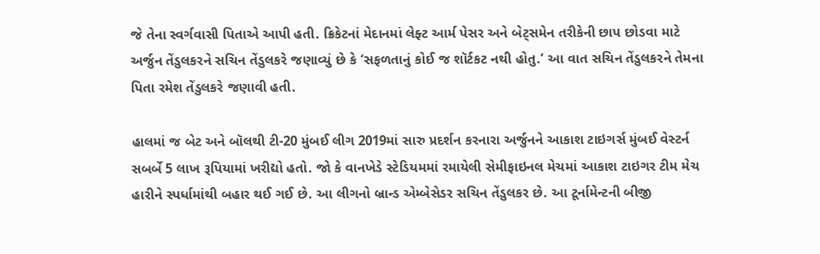જે તેના સ્વર્ગવાસી પિતાએ આપી હતી. ક્રિકેટનાં મેદાનમાં લેફ્ટ આર્મ પેસર અને બેટ્સમેન તરીકેની છાપ છોડવા માટે અર્જુન તેંડુલકરને સચિન તેંડુલકરે જણાવ્યું છે કે ‘સફળતાનું કોઈ જ શૉર્ટકટ નથી હોતુ.’ આ વાત સચિન તેંડુલકરને તેમના પિતા રમેશ તેંડુલકરે જણાવી હતી.

હાલમાં જ બેટ અને બૉલથી ટી-20 મુંબઈ લીગ 2019માં સારુ પ્રદર્શન કરનારા અર્જુનને આકાશ ટાઇગર્સ મુંબઈ વેસ્ટર્ન સબર્બે 5 લાખ રૂપિયામાં ખરીદ્યો હતો. જો કે વાનખેડે સ્ટેડિયમમાં રમાયેલી સેમીફાઇનલ મેચમાં આકાશ ટાઇગર ટીમ મેચ હારીને સ્પર્ધામાંથી બહાર થઈ ગઈ છે. આ લીગનો બ્રાન્ડ એમ્બેસેડર સચિન તેંડુલકર છે. આ ટૂર્નામેન્ટની બીજી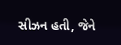સીઝન હતી, જેને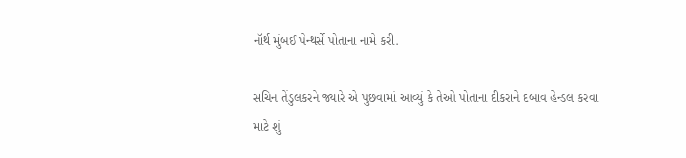નૉર્થ મુંબઈ પેન્થર્સે પોતાના નામે કરી.

સચિન તેંડુલકરને જ્યારે એ પુછવામાં આવ્યું કે તેઓ પોતાના દીકરાને દબાવ હેન્ડલ કરવા માટે શું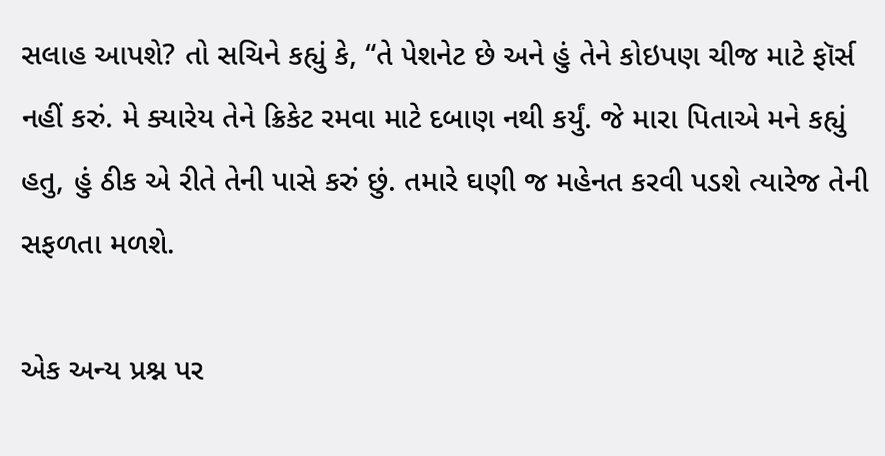સલાહ આપશે? તો સચિને કહ્યું કે, “તે પેશનેટ છે અને હું તેને કોઇપણ ચીજ માટે ફૉર્સ નહીં કરું. મે ક્યારેય તેને ક્રિકેટ રમવા માટે દબાણ નથી કર્યું. જે મારા પિતાએ મને કહ્યું હતુ, હું ઠીક એ રીતે તેની પાસે કરું છું. તમારે ઘણી જ મહેનત કરવી પડશે ત્યારેજ તેની સફળતા મળશે.

એક અન્ય પ્રશ્ન પર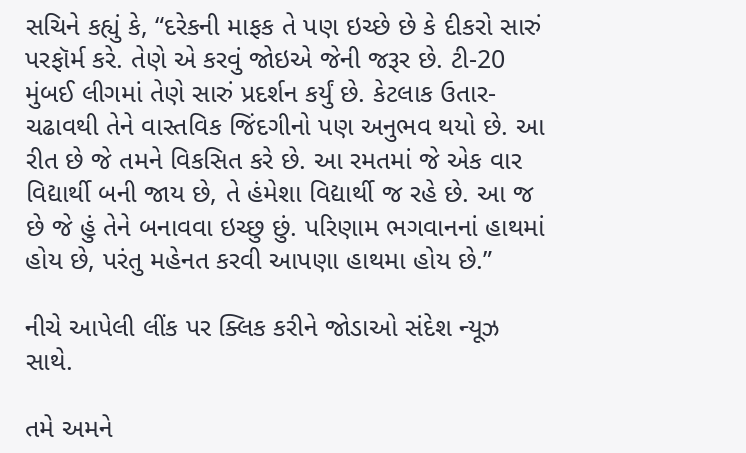સચિને કહ્યું કે, “દરેકની માફક તે પણ ઇચ્છે છે કે દીકરો સારું પરફૉર્મ કરે. તેણે એ કરવું જોઇએ જેની જરૂર છે. ટી-20 મુંબઈ લીગમાં તેણે સારું પ્રદર્શન કર્યું છે. કેટલાક ઉતાર-ચઢાવથી તેને વાસ્તવિક જિંદગીનો પણ અનુભવ થયો છે. આ રીત છે જે તમને વિકસિત કરે છે. આ રમતમાં જે એક વાર વિદ્યાર્થી બની જાય છે, તે હંમેશા વિદ્યાર્થી જ રહે છે. આ જ છે જે હું તેને બનાવવા ઇચ્છુ છું. પરિણામ ભગવાનનાં હાથમાં હોય છે, પરંતુ મહેનત કરવી આપણા હાથમા હોય છે.”

નીચે આપેલી લીંક પર ક્લિક કરીને જોડાઓ સંદેશ ન્યૂઝ સાથે.

તમે અમને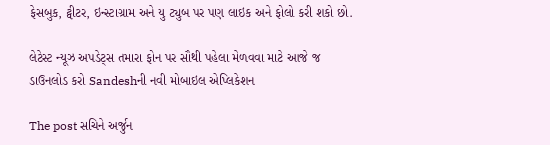ફેસબુક, ટ્વીટર, ઇન્સ્ટાગ્રામ અને યુ ટ્યુબ પર પણ લાઇક અને ફોલો કરી શકો છો.

લેટેસ્ટ ન્યૂઝ અપડેટ્સ તમારા ફોન પર સૌથી પહેલા મેળવવા માટે આજે જ ડાઉનલોડ કરો Sandeshની નવી મોબાઇલ એપ્લિકેશન

The post સચિને અર્જુન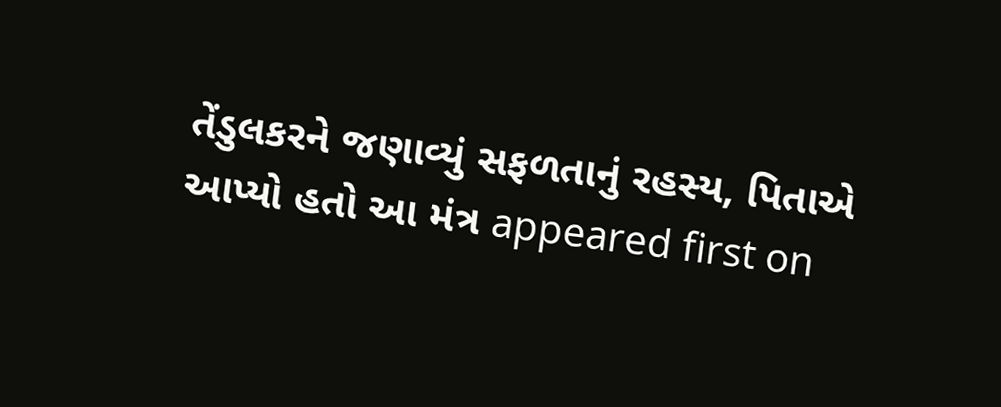તેંડુલકરને જણાવ્યું સફળતાનું રહસ્ય, પિતાએ આપ્યો હતો આ મંત્ર appeared first on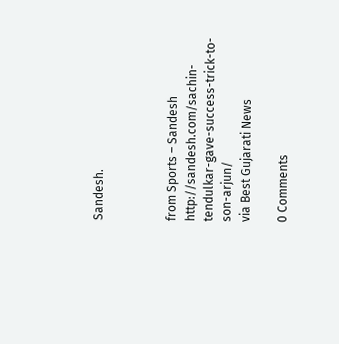Sandesh.



from Sports – Sandesh http://sandesh.com/sachin-tendulkar-gave-success-trick-to-son-arjun/
via Best Gujarati News

0 Comments